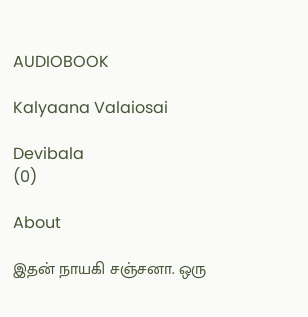AUDIOBOOK

Kalyaana Valaiosai

Devibala
(0)

About

இதன் நாயகி சஞ்சனா. ஒரு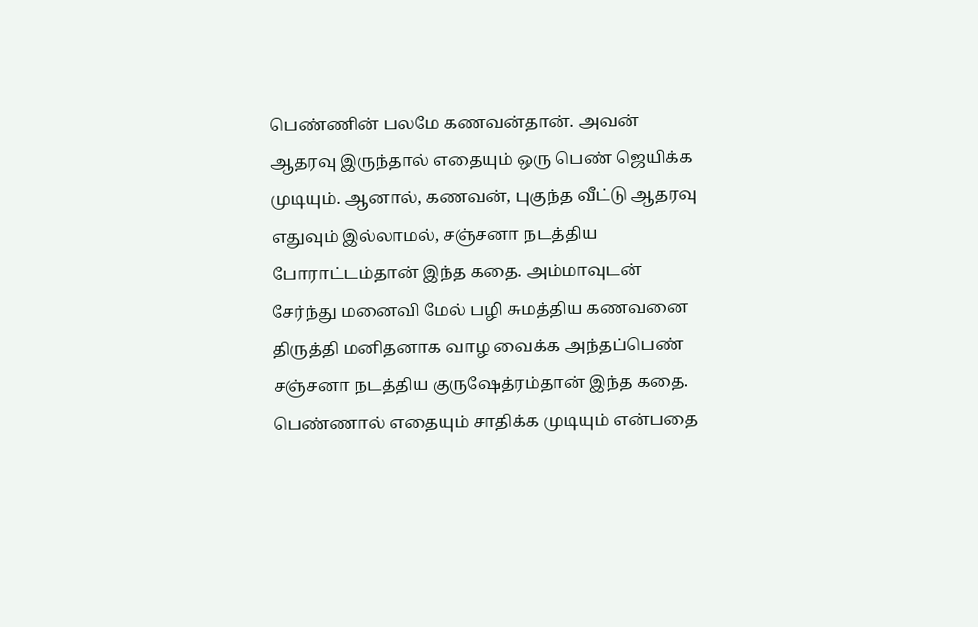பெண்ணின் பலமே கணவன்தான். அவன் ஆதரவு இருந்தால் எதையும் ஒரு பெண் ஜெயிக்க முடியும். ஆனால், கணவன், புகுந்த வீட்டு ஆதரவு எதுவும் இல்லாமல், சஞ்சனா நடத்திய போராட்டம்தான் இந்த கதை. அம்மாவுடன் சேர்ந்து மனைவி மேல் பழி சுமத்திய கணவனை திருத்தி மனிதனாக வாழ வைக்க அந்தப்பெண் சஞ்சனா நடத்திய குருஷேத்ரம்தான் இந்த கதை. பெண்ணால் எதையும் சாதிக்க முடியும் என்பதை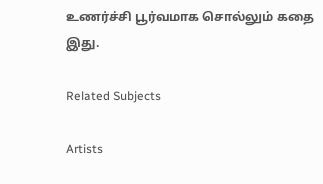உணர்ச்சி பூர்வமாக சொல்லும் கதை இது.

Related Subjects

Artists